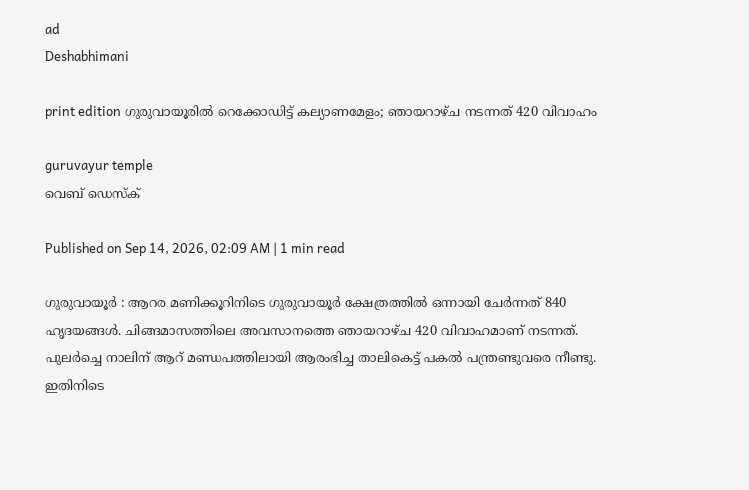ad
Deshabhimani

print edition ഗുരുവായൂരിൽ റെക്കോഡിട്ട്‌ കല്യാണമേളം; ഞായറാഴ്‌ച നടന്നത് 420 വിവാഹം

guruvayur temple
വെബ് ഡെസ്ക്

Published on Sep 14, 2026, 02:09 AM | 1 min read

ഗുരുവായൂര്‍ : ആറര മണിക്കൂറിനിടെ ഗുരുവായൂർ ക്ഷേത്രത്തില്‍ ഒന്നായി ചേര്‍ന്നത് 840 ഹൃദയങ്ങള്‍. ചിങ്ങമാസത്തിലെ അവസാനത്തെ ഞായറാഴ്ച 420 വിവാഹമാണ്‌ നടന്നത്‌. പുലർച്ചെ നാലിന് ആറ്‌ മണ്ഡപത്തിലായി ആരംഭിച്ച താലികെട്ട് പകല്‍ പന്ത്രണ്ടുവരെ നീണ്ടു. ഇതിനിടെ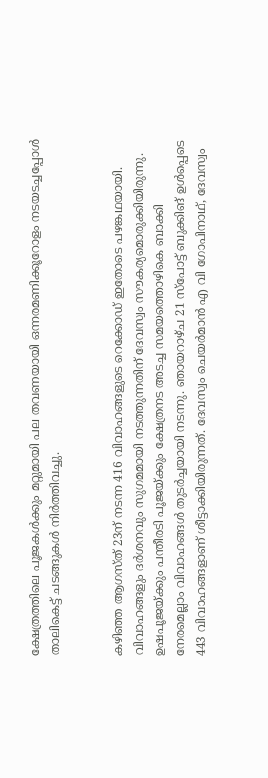ക്ഷേത്രത്തിലെ പൂജകള്‍ക്കും മറ്റുമായി പല തവണയായി ഒന്നരമണിക്കൂറോളം നടയടച്ചപ്പോള്‍ താലികെട്ട് ചടങ്ങുകള്‍ നിര്‍ത്തിവച്ചു.


കഴിഞ്ഞ ആഗസ്ത്‌ 23ന് നടന്ന 416 വിവാഹങ്ങളുടെ റെക്കോഡ് ഇതോടെ പഴങ്കഥയായി. വിവാഹങ്ങളും ദർശനവും സുഗമമായി നടത്തുന്നതിന് ദേവസ്വം സൗകര്യമൊരുക്കിയിരുന്നു. ഉഷപൂജയ്ക്കും പന്തീരടി പൂജയ്ക്കും ക്ഷേത്രനട അടച്ച സമയത്തൊഴികെ ബാക്കി നേരമെല്ലാം വിവാഹങ്ങൾ തുടർച്ചയായി നടന്നു. ഞായറാഴ്ച 21 സ്പോട്ട് ബുക്കിങ്‌ ഉൾപ്പെടെ 443 വിവാഹങ്ങളാണ് ശീട്ടാക്കിയിരുന്നത്. ദേവസ്വം ചെയർമാൻ എ വി ഗോപിനാഥ്, ദേവസ്വം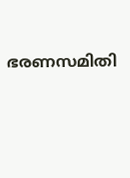ഭരണസമിതി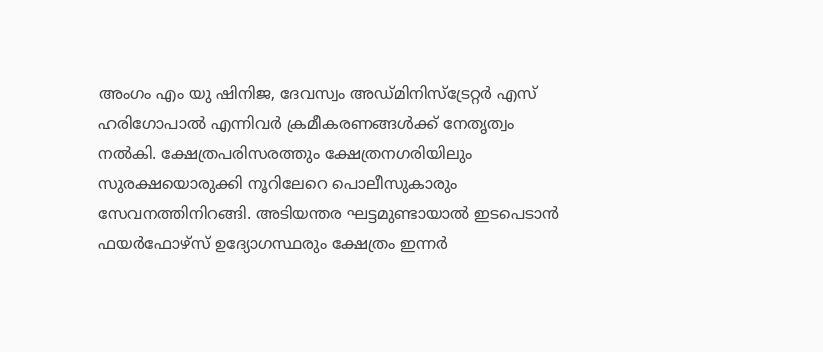അംഗം എം യു ഷിനിജ, ദേവസ്വം അഡ്മിനിസ്ട്രേറ്റർ എസ് ഹരിഗോപാൽ എന്നിവർ ക്രമീകരണങ്ങള്‍ക്ക് നേതൃത്വം നൽകി. ക്ഷേത്രപരിസരത്തും ക്ഷേത്രനഗരിയിലും സുരക്ഷയൊരുക്കി നൂറിലേറെ പൊലീസുകാരും സേവനത്തിനിറങ്ങി. അടിയന്തര ഘട്ടമുണ്ടായാൽ ഇടപെടാൻ ഫയർഫോഴ്സ് ഉദ്യോഗസ്ഥരും ക്ഷേത്രം ഇന്നർ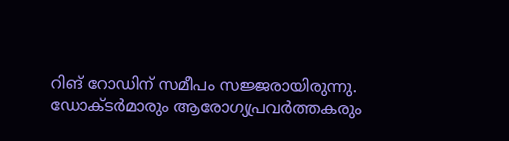റിങ്‌ റോഡിന് സമീപം സജ്ജരായിരുന്നു. ഡോക്ടർമാരും ആരോഗ്യപ്രവർത്തകരും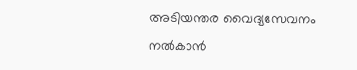അടിയന്തര വൈദ്യസേവനം നൽകാൻ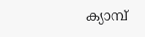ക്യാമ്പ്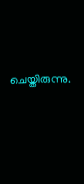ചെയ്തിരുന്നു.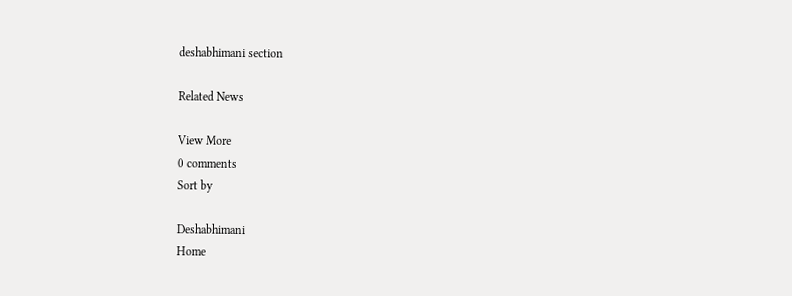deshabhimani section

Related News

View More
0 comments
Sort by

Deshabhimani
Home